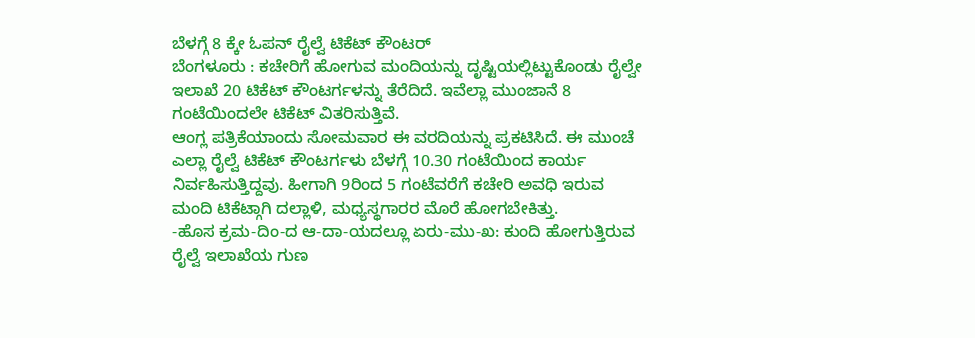ಬೆಳಗ್ಗೆ 8 ಕ್ಕೇ ಓಪನ್ ರೈಲ್ವೆ ಟಿಕೆಟ್ ಕೌಂಟರ್
ಬೆಂಗಳೂರು : ಕಚೇರಿಗೆ ಹೋಗುವ ಮಂದಿಯನ್ನು ದೃಷ್ಟಿಯಲ್ಲಿಟ್ಟುಕೊಂಡು ರೈಲ್ವೇ ಇಲಾಖೆ 20 ಟಿಕೆಟ್ ಕೌಂಟರ್ಗಳನ್ನು ತೆರೆದಿದೆ. ಇವೆಲ್ಲಾ ಮುಂಜಾನೆ 8 ಗಂಟೆಯಿಂದಲೇ ಟಿಕೆಟ್ ವಿತರಿಸುತ್ತಿವೆ.
ಆಂಗ್ಲ ಪತ್ರಿಕೆಯಾಂದು ಸೋಮವಾರ ಈ ವರದಿಯನ್ನು ಪ್ರಕಟಿಸಿದೆ. ಈ ಮುಂಚೆ ಎಲ್ಲಾ ರೈಲ್ವೆ ಟಿಕೆಟ್ ಕೌಂಟರ್ಗಳು ಬೆಳಗ್ಗೆ 10.30 ಗಂಟೆಯಿಂದ ಕಾರ್ಯ ನಿರ್ವಹಿಸುತ್ತಿದ್ದವು. ಹೀಗಾಗಿ 9ರಿಂದ 5 ಗಂಟೆವರೆಗೆ ಕಚೇರಿ ಅವಧಿ ಇರುವ ಮಂದಿ ಟಿಕೆಟ್ಗಾಗಿ ದಲ್ಲಾಳಿ, ಮಧ್ಯಸ್ಥಗಾರರ ಮೊರೆ ಹೋಗಬೇಕಿತ್ತು.
-ಹೊಸ ಕ್ರಮ-ದಿಂ-ದ ಆ-ದಾ-ಯದಲ್ಲೂ ಏರು-ಮು-ಖ: ಕುಂದಿ ಹೋಗುತ್ತಿರುವ ರೈಲ್ವೆ ಇಲಾಖೆಯ ಗುಣ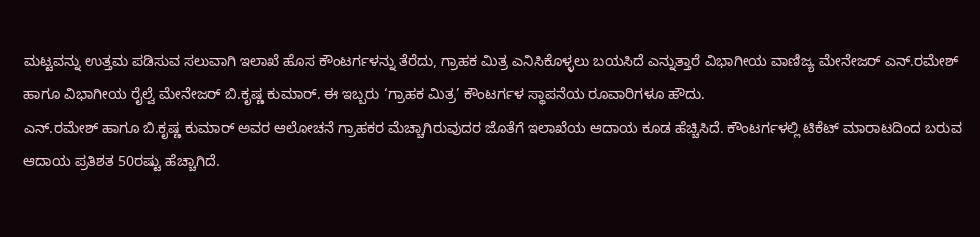ಮಟ್ಟವನ್ನು ಉತ್ತಮ ಪಡಿಸುವ ಸಲುವಾಗಿ ಇಲಾಖೆ ಹೊಸ ಕೌಂಟರ್ಗಳನ್ನು ತೆರೆದು, ಗ್ರಾಹಕ ಮಿತ್ರ ಎನಿಸಿಕೊಳ್ಳಲು ಬಯಸಿದೆ ಎನ್ನುತ್ತಾರೆ ವಿಭಾಗೀಯ ವಾಣಿಜ್ಯ ಮೇನೇಜರ್ ಎನ್.ರಮೇಶ್ ಹಾಗೂ ವಿಭಾಗೀಯ ರೈಲ್ವೆ ಮೇನೇಜರ್ ಬಿ.ಕೃಷ್ಣ ಕುಮಾರ್. ಈ ಇಬ್ಬರು ‘ಗ್ರಾಹಕ ಮಿತ್ರ’ ಕೌಂಟರ್ಗಳ ಸ್ಥಾಪನೆಯ ರೂವಾರಿಗಳೂ ಹೌದು.
ಎನ್.ರಮೇಶ್ ಹಾಗೂ ಬಿ.ಕೃಷ್ಣ ಕುಮಾರ್ ಅವರ ಆಲೋಚನೆ ಗ್ರಾಹಕರ ಮೆಚ್ಚಾಗಿರುವುದರ ಜೊತೆಗೆ ಇಲಾಖೆಯ ಆದಾಯ ಕೂಡ ಹೆಚ್ಚಿಸಿದೆ. ಕೌಂಟರ್ಗಳಲ್ಲಿ ಟಿಕೆಟ್ ಮಾರಾಟದಿಂದ ಬರುವ ಆದಾಯ ಪ್ರತಿಶತ 50ರಷ್ಟು ಹೆಚ್ಚಾಗಿದೆ.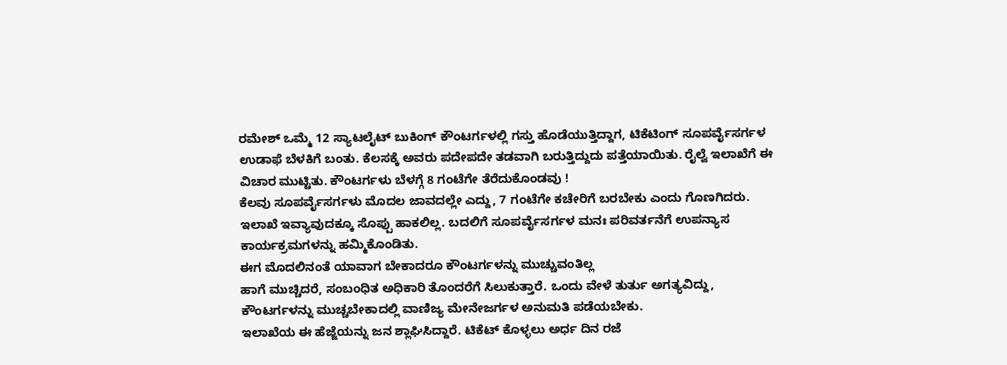ರಮೇಶ್ ಒಮ್ಮೆ 12 ಸ್ಯಾಟಲೈಟ್ ಬುಕಿಂಗ್ ಕೌಂಟರ್ಗಳಲ್ಲಿ ಗಸ್ತು ಹೊಡೆಯುತ್ತಿದ್ದಾಗ, ಟಿಕೆಟಿಂಗ್ ಸೂಪರ್ವೈಸರ್ಗಳ ಉಡಾಫೆ ಬೆಳಕಿಗೆ ಬಂತು. ಕೆಲಸಕ್ಕೆ ಅವರು ಪದೇಪದೇ ತಡವಾಗಿ ಬರುತ್ತಿದ್ದುದು ಪತ್ತೆಯಾಯಿತು. ರೈಲ್ವೆ ಇಲಾಖೆಗೆ ಈ ವಿಚಾರ ಮುಟ್ಟಿತು. ಕೌಂಟರ್ಗಳು ಬೆಳಗ್ಗೆ 8 ಗಂಟೆಗೇ ತೆರೆದುಕೊಂಡವು !
ಕೆಲವು ಸೂಪರ್ವೈಸರ್ಗಳು ಮೊದಲ ಜಾವದಲ್ಲೇ ಎದ್ದು, 7 ಗಂಟೆಗೇ ಕಚೇರಿಗೆ ಬರಬೇಕು ಎಂದು ಗೊಣಗಿದರು. ಇಲಾಖೆ ಇವ್ಯಾವುದಕ್ಕೂ ಸೊಪ್ಪು ಹಾಕಲಿಲ್ಲ. ಬದಲಿಗೆ ಸೂಪರ್ವೈಸರ್ಗಳ ಮನಃ ಪರಿವರ್ತನೆಗೆ ಉಪನ್ಯಾಸ ಕಾರ್ಯಕ್ರಮಗಳನ್ನು ಹಮ್ಮಿಕೊಂಡಿತು.
ಈಗ ಮೊದಲಿನಂತೆ ಯಾವಾಗ ಬೇಕಾದರೂ ಕೌಂಟರ್ಗಳನ್ನು ಮುಚ್ಚುವಂತಿಲ್ಲ
ಹಾಗೆ ಮುಚ್ಚಿದರೆ, ಸಂಬಂಧಿತ ಅಧಿಕಾರಿ ತೊಂದರೆಗೆ ಸಿಲುಕುತ್ತಾರೆ. ಒಂದು ವೇಳೆ ತುರ್ತು ಅಗತ್ಯವಿದ್ದು, ಕೌಂಟರ್ಗಳನ್ನು ಮುಚ್ಚಬೇಕಾದಲ್ಲಿ ವಾಣಿಜ್ಯ ಮೇನೇಜರ್ಗಳ ಅನುಮತಿ ಪಡೆಯಬೇಕು.
ಇಲಾಖೆಯ ಈ ಹೆಜ್ಜೆಯನ್ನು ಜನ ಶ್ಲಾಘಿಸಿದ್ದಾರೆ. ಟಿಕೆಟ್ ಕೊಳ್ಳಲು ಅರ್ಧ ದಿನ ರಜೆ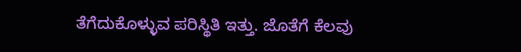ತೆಗೆದುಕೊಳ್ಳುವ ಪರಿಸ್ಥಿತಿ ಇತ್ತು. ಜೊತೆಗೆ ಕೆಲವು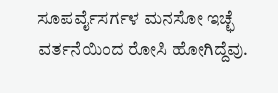ಸೂಪರ್ವೈಸರ್ಗಳ ಮನಸೋ ಇಚ್ಛೆ ವರ್ತನೆಯಿಂದ ರೋಸಿ ಹೋಗಿದ್ದೆವು.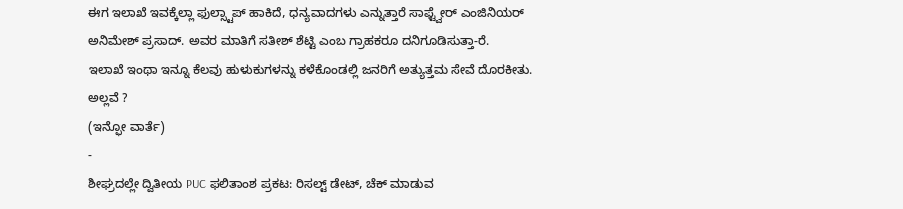ಈಗ ಇಲಾಖೆ ಇವಕ್ಕೆಲ್ಲಾ ಫುಲ್ಸ್ಟಾಪ್ ಹಾಕಿದೆ, ಧನ್ಯವಾದಗಳು ಎನ್ನುತ್ತಾರೆ ಸಾಫ್ಟ್ವೇರ್ ಎಂಜಿನಿಯರ್ ಅನಿಮೇಶ್ ಪ್ರಸಾದ್. ಅವರ ಮಾತಿಗೆ ಸತೀಶ್ ಶೆಟ್ಟಿ ಎಂಬ ಗ್ರಾಹಕರೂ ದನಿಗೂಡಿಸುತ್ತಾ-ರೆ.
ಇಲಾಖೆ ಇಂಥಾ ಇನ್ನೂ ಕೆಲವು ಹುಳುಕುಗಳನ್ನು ಕಳೆಕೊಂಡಲ್ಲಿ ಜನರಿಗೆ ಅತ್ಯುತ್ತಮ ಸೇವೆ ದೊರಕೀತು. ಅಲ್ಲವೆ ?
(ಇನ್ಫೋ ವಾರ್ತೆ)
-
ಶೀಘ್ರದಲ್ಲೇ ದ್ವಿತೀಯ PUC ಫಲಿತಾಂಶ ಪ್ರಕಟ: ರಿಸಲ್ಟ್ ಡೇಟ್, ಚೆಕ್ ಮಾಡುವ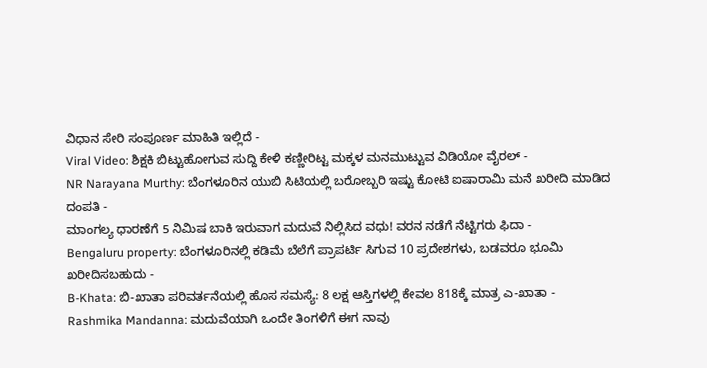ವಿಧಾನ ಸೇರಿ ಸಂಪೂರ್ಣ ಮಾಹಿತಿ ಇಲ್ಲಿದೆ -
Viral Video: ಶಿಕ್ಷಕಿ ಬಿಟ್ಟುಹೋಗುವ ಸುದ್ದಿ ಕೇಳಿ ಕಣ್ಣೀರಿಟ್ಟ ಮಕ್ಕಳ ಮನಮುಟ್ಟುವ ವಿಡಿಯೋ ವೈರಲ್ -
NR Narayana Murthy: ಬೆಂಗಳೂರಿನ ಯುಬಿ ಸಿಟಿಯಲ್ಲಿ ಬರೋಬ್ಬರಿ ಇಷ್ಟು ಕೋಟಿ ಐಷಾರಾಮಿ ಮನೆ ಖರೀದಿ ಮಾಡಿದ ದಂಪತಿ -
ಮಾಂಗಲ್ಯ ಧಾರಣೆಗೆ 5 ನಿಮಿಷ ಬಾಕಿ ಇರುವಾಗ ಮದುವೆ ನಿಲ್ಲಿಸಿದ ವಧು! ವರನ ನಡೆಗೆ ನೆಟ್ಟಿಗರು ಫಿದಾ -
Bengaluru property: ಬೆಂಗಳೂರಿನಲ್ಲಿ ಕಡಿಮೆ ಬೆಲೆಗೆ ಪ್ರಾಪರ್ಟಿ ಸಿಗುವ 10 ಪ್ರದೇಶಗಳು, ಬಡವರೂ ಭೂಮಿ ಖರೀದಿಸಬಹುದು -
B-Khata: ಬಿ-ಖಾತಾ ಪರಿವರ್ತನೆಯಲ್ಲಿ ಹೊಸ ಸಮಸ್ಯೆ: 8 ಲಕ್ಷ ಆಸ್ತಿಗಳಲ್ಲಿ ಕೇವಲ 818ಕ್ಕೆ ಮಾತ್ರ ಎ-ಖಾತಾ -
Rashmika Mandanna: ಮದುವೆಯಾಗಿ ಒಂದೇ ತಿಂಗಳಿಗೆ ಈಗ ನಾವು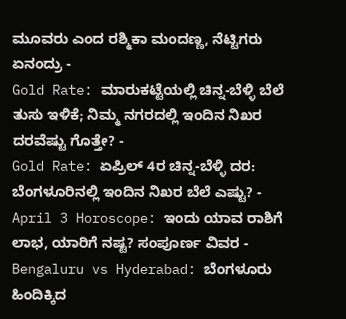ಮೂವರು ಎಂದ ರಶ್ಮಿಕಾ ಮಂದಣ್ಣ, ನೆಟ್ಟಿಗರು ಏನಂದ್ರು -
Gold Rate: ಮಾರುಕಟ್ಟೆಯಲ್ಲಿ ಚಿನ್ನ-ಬೆಳ್ಳಿ ಬೆಲೆ ತುಸು ಇಳಿಕೆ; ನಿಮ್ಮ ನಗರದಲ್ಲಿ ಇಂದಿನ ನಿಖರ ದರವೆಷ್ಟು ಗೊತ್ತೇ? -
Gold Rate: ಏಪ್ರಿಲ್ 4ರ ಚಿನ್ನ-ಬೆಳ್ಳಿ ದರ: ಬೆಂಗಳೂರಿನಲ್ಲಿ ಇಂದಿನ ನಿಖರ ಬೆಲೆ ಎಷ್ಟು? -
April 3 Horoscope: ಇಂದು ಯಾವ ರಾಶಿಗೆ ಲಾಭ, ಯಾರಿಗೆ ನಷ್ಟ? ಸಂಪೂರ್ಣ ವಿವರ -
Bengaluru vs Hyderabad: ಬೆಂಗಳೂರು ಹಿಂದಿಕ್ಕಿದ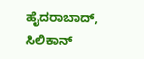ಹೈದರಾಬಾದ್, ಸಿಲಿಕಾನ್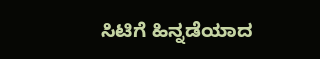ಸಿಟಿಗೆ ಹಿನ್ನಡೆಯಾದ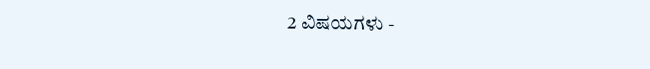2 ವಿಷಯಗಳು -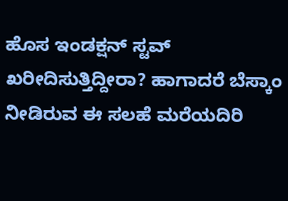ಹೊಸ ಇಂಡಕ್ಷನ್ ಸ್ಟವ್ ಖರೀದಿಸುತ್ತಿದ್ದೀರಾ? ಹಾಗಾದರೆ ಬೆಸ್ಕಾಂ ನೀಡಿರುವ ಈ ಸಲಹೆ ಮರೆಯದಿರಿ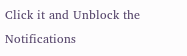Click it and Unblock the Notifications